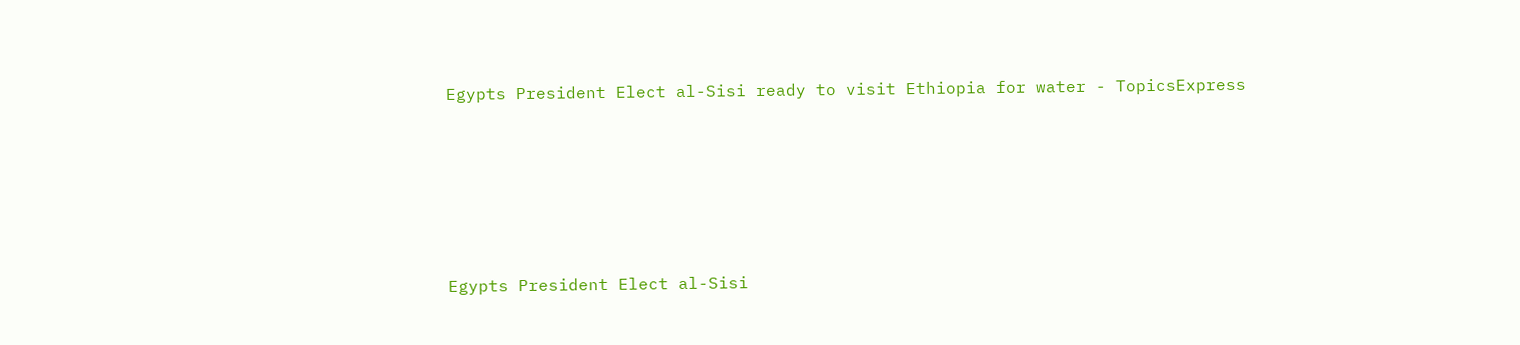Egypts President Elect al-Sisi ready to visit Ethiopia for water - TopicsExpress





Egypts President Elect al-Sisi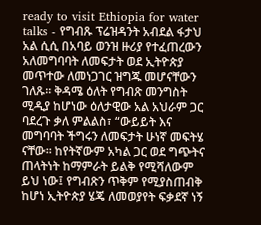ready to visit Ethiopia for water talks - የግብጹ ፕሬዝዳንት አብደል ፋታህ አል ሲሲ በአባይ ወንዝ ዙሪያ የተፈጠረውን አለመግባባት ለመፍታት ወደ ኢትዮጵያ መጥተው ለመነጋገር ዝግጁ መሆናቸውን ገለጹ፡፡ ቅዳሜ ዕለት የግብጽ መንግስት ሚዲያ ከሆነው ዕለታዊው አል አህራም ጋር ባደረጉ ቃለ ምልልስ፣ “ውይይት እና መግባባት ችግሩን ለመፍታት ሁነኛ መፍትሄ ናቸው፡፡ ከየትኛውም አካል ጋር ወደ ግጭትና ጠላትነት ከማምራት ይልቅ የሚሻለውም ይህ ነው፤ የግብጽን ጥቅም የሚያስጠብቅ ከሆነ ኢትዮጵያ ሄጄ ለመወያየት ፍቃደኛ ነኝ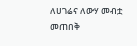ለሀገሬና ለውሃ መብቷ መጠበቅ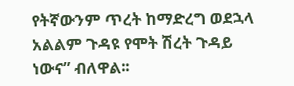የትኛውንም ጥረት ከማድረግ ወደኋላ አልልም ጉዳዩ የሞት ሽረት ጉዳይ ነውና” ብለዋል፡፡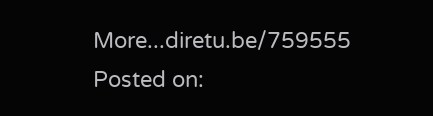More...diretu.be/759555
Posted on: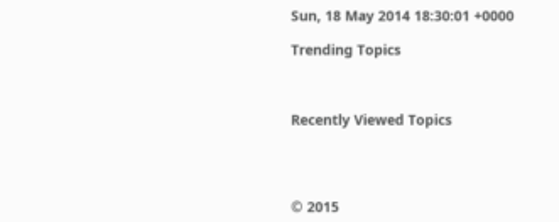Sun, 18 May 2014 18:30:01 +0000

Trending Topics



Recently Viewed Topics




© 2015